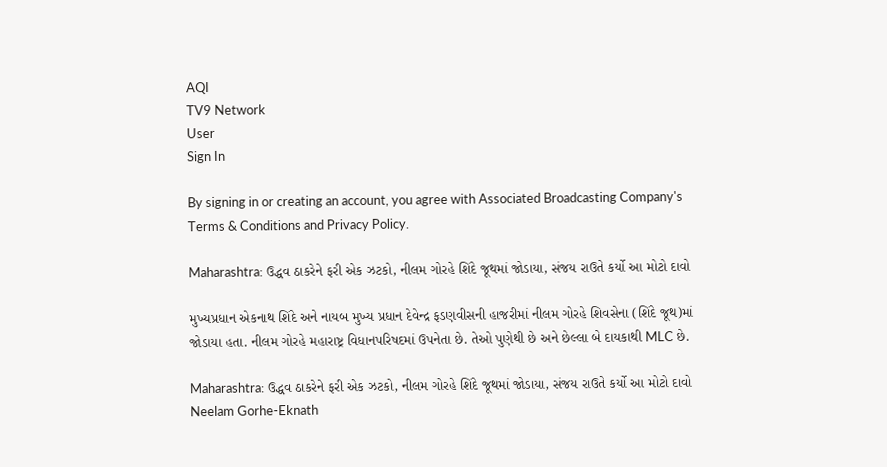AQI
TV9 Network
User
Sign In

By signing in or creating an account, you agree with Associated Broadcasting Company's Terms & Conditions and Privacy Policy.

Maharashtra: ઉદ્ધવ ઠાકરેને ફરી એક ઝટકો, નીલમ ગોરહે શિંદે જૂથમાં જોડાયા, સંજય રાઉતે કર્યો આ મોટો દાવો

મુખ્યપ્રધાન એકનાથ શિંદે અને નાયબ મુખ્ય પ્રધાન દેવેન્દ્ર ફડણવીસની હાજરીમાં નીલમ ગોરહે શિવસેના (શિંદે જૂથ)માં જોડાયા હતા. નીલમ ગોરહે મહારાષ્ટ્ર વિધાનપરિષદમાં ઉપનેતા છે. તેઓ પુણેથી છે અને છેલ્લા બે દાયકાથી MLC છે.

Maharashtra: ઉદ્ધવ ઠાકરેને ફરી એક ઝટકો, નીલમ ગોરહે શિંદે જૂથમાં જોડાયા, સંજય રાઉતે કર્યો આ મોટો દાવો
Neelam Gorhe-Eknath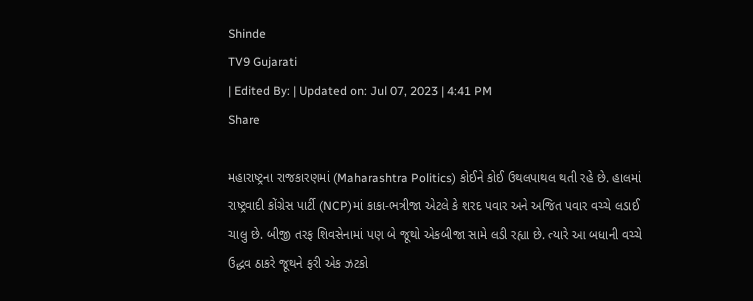Shinde
TV9 Gujarati
| Edited By: | Updated on: Jul 07, 2023 | 4:41 PM
Share

મહારાષ્ટ્રના રાજકારણમાં (Maharashtra Politics) કોઈને કોઈ ઉથલપાથલ થતી રહે છે. હાલમાં રાષ્ટ્રવાદી કોંગ્રેસ પાર્ટી (NCP)માં કાકા-ભત્રીજા એટલે કે શરદ પવાર અને અજિત પવાર વચ્ચે લડાઈ ચાલુ છે. બીજી તરફ શિવસેનામાં પણ બે જૂથો એકબીજા સામે લડી રહ્યા છે. ત્યારે આ બધાની વચ્ચે ઉદ્ધવ ઠાકરે જૂથને ફરી એક ઝટકો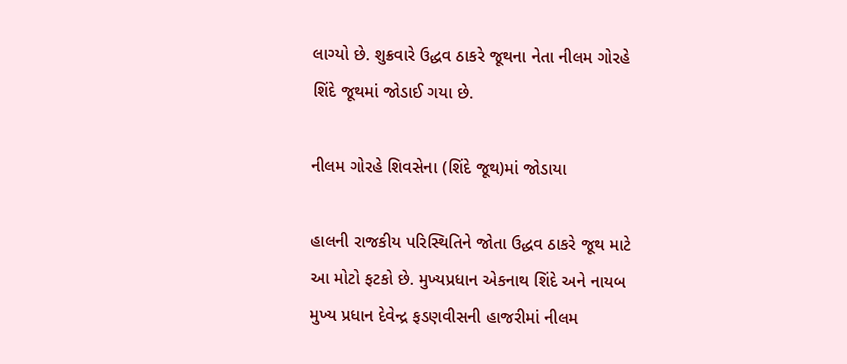લાગ્યો છે. શુક્રવારે ઉદ્ધવ ઠાકરે જૂથના નેતા નીલમ ગોરહે શિંદે જૂથમાં જોડાઈ ગયા છે.

નીલમ ગોરહે શિવસેના (શિંદે જૂથ)માં જોડાયા

હાલની રાજકીય પરિસ્થિતિને જોતા ઉદ્ધવ ઠાકરે જૂથ માટે આ મોટો ફટકો છે. મુખ્યપ્રધાન એકનાથ શિંદે અને નાયબ મુખ્ય પ્રધાન દેવેન્દ્ર ફડણવીસની હાજરીમાં નીલમ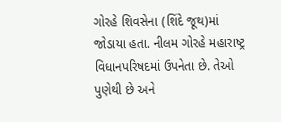ગોરહે શિવસેના (શિંદે જૂથ)માં જોડાયા હતા. નીલમ ગોરહે મહારાષ્ટ્ર વિધાનપરિષદમાં ઉપનેતા છે. તેઓ પુણેથી છે અને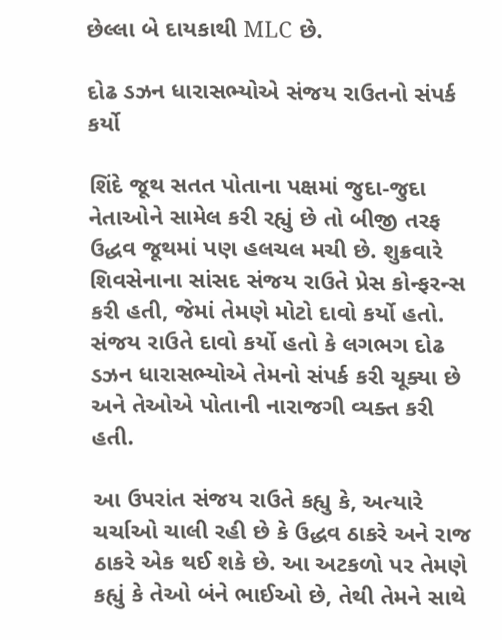છેલ્લા બે દાયકાથી MLC છે.

દોઢ ડઝન ધારાસભ્યોએ સંજય રાઉતનો સંપર્ક કર્યો

શિંદે જૂથ સતત પોતાના પક્ષમાં જુદા-જુદા નેતાઓને સામેલ કરી રહ્યું છે તો બીજી તરફ ઉદ્ધવ જૂથમાં પણ હલચલ મચી છે. શુક્રવારે શિવસેનાના સાંસદ સંજય રાઉતે પ્રેસ કોન્ફરન્સ કરી હતી, જેમાં તેમણે મોટો દાવો કર્યો હતો. સંજય રાઉતે દાવો કર્યો હતો કે લગભગ દોઢ ડઝન ધારાસભ્યોએ તેમનો સંપર્ક કરી ચૂક્યા છે અને તેઓએ પોતાની નારાજગી વ્યક્ત કરી હતી.

આ ઉપરાંત સંજય રાઉતે કહ્યુ કે, અત્યારે ચર્ચાઓ ચાલી રહી છે કે ઉદ્ધવ ઠાકરે અને રાજ ઠાકરે એક થઈ શકે છે. આ અટકળો પર તેમણે કહ્યું કે તેઓ બંને ભાઈઓ છે, તેથી તેમને સાથે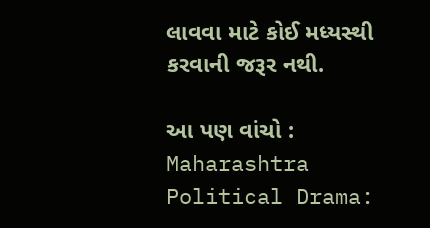લાવવા માટે કોઈ મધ્યસ્થી કરવાની જરૂર નથી.

આ પણ વાંચો : Maharashtra Political Drama: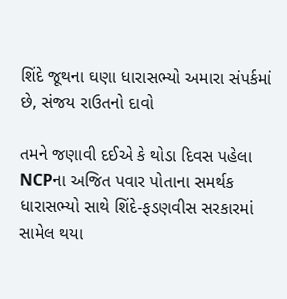શિંદે જૂથના ઘણા ધારાસભ્યો અમારા સંપર્કમાં છે, સંજય રાઉતનો દાવો

તમને જણાવી દઈએ કે થોડા દિવસ પહેલા NCPના અજિત પવાર પોતાના સમર્થક ધારાસભ્યો સાથે શિંદે-ફડણવીસ સરકારમાં સામેલ થયા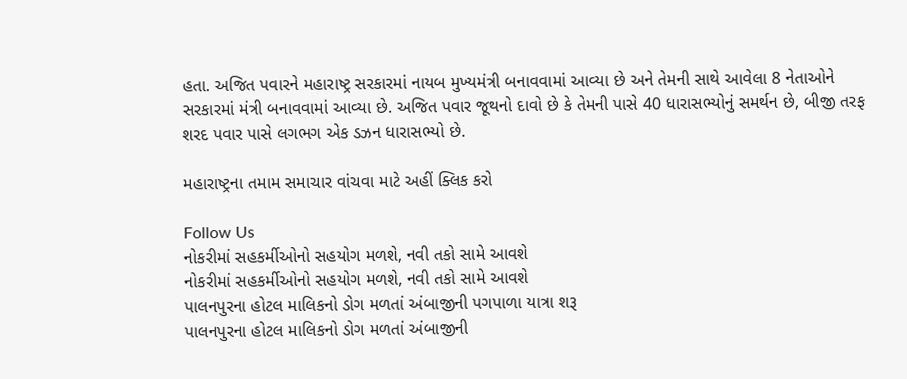હતા. અજિત પવારને મહારાષ્ટ્ર સરકારમાં નાયબ મુખ્યમંત્રી બનાવવામાં આવ્યા છે અને તેમની સાથે આવેલા 8 નેતાઓને સરકારમાં મંત્રી બનાવવામાં આવ્યા છે. અજિત પવાર જૂથનો દાવો છે કે તેમની પાસે 40 ધારાસભ્યોનું સમર્થન છે, બીજી તરફ શરદ પવાર પાસે લગભગ એક ડઝન ધારાસભ્યો છે.

મહારાષ્ટ્રના તમામ સમાચાર વાંચવા માટે અહીં ક્લિક કરો

Follow Us
નોકરીમાં સહકર્મીઓનો સહયોગ મળશે, નવી તકો સામે આવશે
નોકરીમાં સહકર્મીઓનો સહયોગ મળશે, નવી તકો સામે આવશે
પાલનપુરના હોટલ માલિકનો ડોગ મળતાં અંબાજીની પગપાળા યાત્રા શરૂ
પાલનપુરના હોટલ માલિકનો ડોગ મળતાં અંબાજીની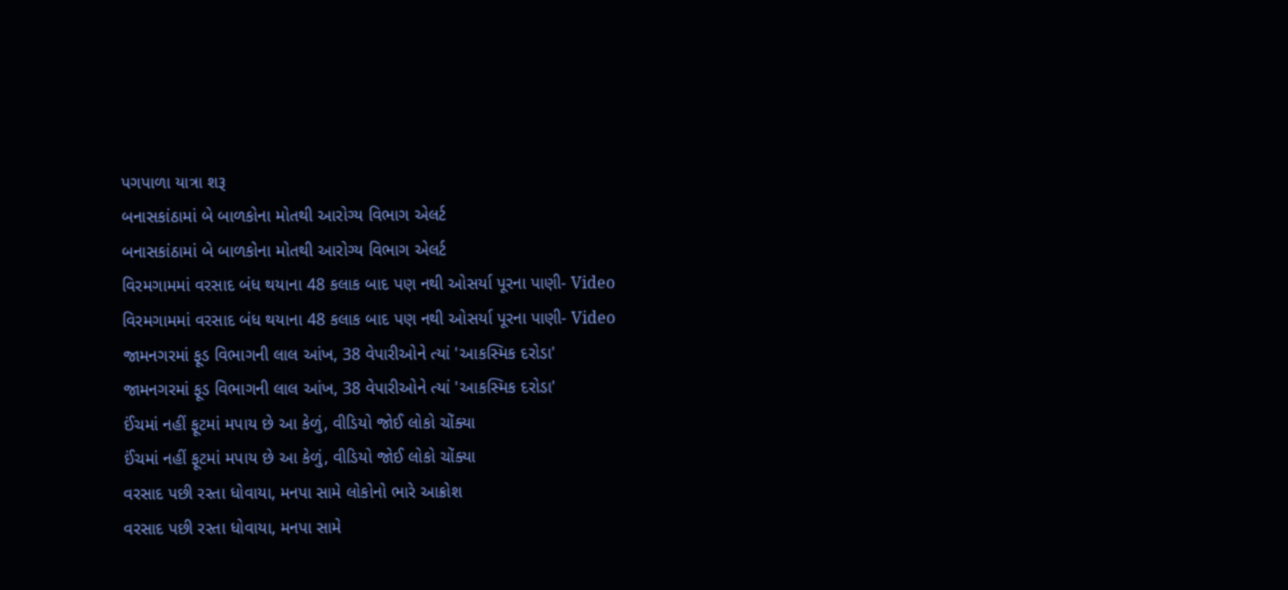પગપાળા યાત્રા શરૂ
બનાસકાંઠામાં બે બાળકોના મોતથી આરોગ્ય વિભાગ એલર્ટ
બનાસકાંઠામાં બે બાળકોના મોતથી આરોગ્ય વિભાગ એલર્ટ
વિરમગામમાં વરસાદ બંધ થયાના 48 કલાક બાદ પણ નથી ઓસર્યા પૂરના પાણી- Video
વિરમગામમાં વરસાદ બંધ થયાના 48 કલાક બાદ પણ નથી ઓસર્યા પૂરના પાણી- Video
જામનગરમાં ફૂડ વિભાગની લાલ આંખ, 38 વેપારીઓને ત્યાં 'આકસ્મિક દરોડા'
જામનગરમાં ફૂડ વિભાગની લાલ આંખ, 38 વેપારીઓને ત્યાં 'આકસ્મિક દરોડા'
ઈંચમાં નહીં ફૂટમાં મપાય છે આ કેળું, વીડિયો જોઈ લોકો ચોંક્યા
ઈંચમાં નહીં ફૂટમાં મપાય છે આ કેળું, વીડિયો જોઈ લોકો ચોંક્યા
વરસાદ પછી રસ્તા ધોવાયા, મનપા સામે લોકોનો ભારે આક્રોશ
વરસાદ પછી રસ્તા ધોવાયા, મનપા સામે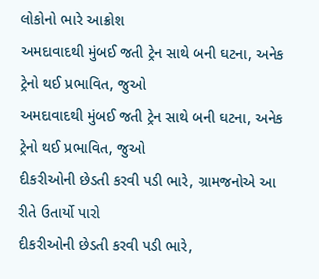લોકોનો ભારે આક્રોશ
અમદાવાદથી મુંબઈ જતી ટ્રેન સાથે બની ઘટના, અનેક ટ્રેનો થઈ પ્રભાવિત, જુઓ
અમદાવાદથી મુંબઈ જતી ટ્રેન સાથે બની ઘટના, અનેક ટ્રેનો થઈ પ્રભાવિત, જુઓ
દીકરીઓની છેડતી કરવી પડી ભારે, ગ્રામજનોએ આ રીતે ઉતાર્યો પારો
દીકરીઓની છેડતી કરવી પડી ભારે,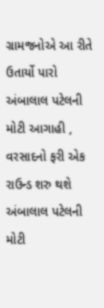ગ્રામજનોએ આ રીતે ઉતાર્યો પારો
અંબાલાલ પટેલની મોટી આગાહી , વરસાદનો ફરી એક રાઉન્ડ શરુ થશે
અંબાલાલ પટેલની મોટી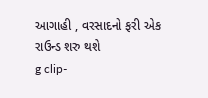આગાહી , વરસાદનો ફરી એક રાઉન્ડ શરુ થશે
g clip-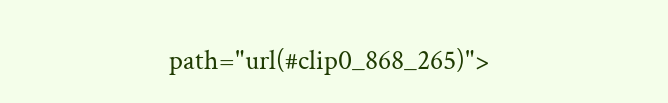path="url(#clip0_868_265)">